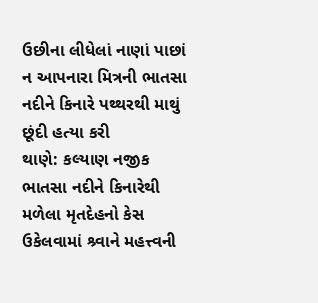ઉછીના લીધેલાં નાણાં પાછાં ન આપનારા મિત્રની ભાતસા નદીને કિનારે પથ્થરથી માથું છૂંદી હત્યા કરી
થાણે: કલ્યાણ નજીક ભાતસા નદીને કિનારેથી મળેલા મૃતદેહનો કેસ ઉકેલવામાં શ્ર્વાને મહત્ત્વની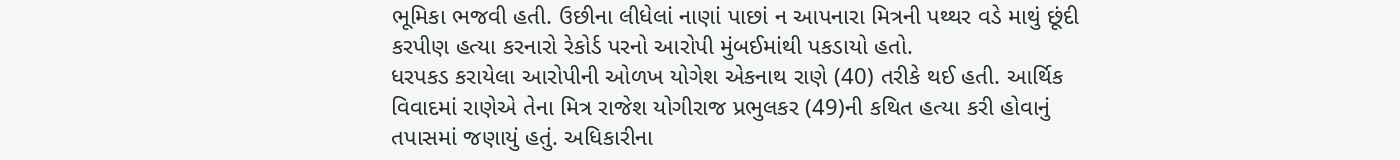ભૂમિકા ભજવી હતી. ઉછીના લીધેલાં નાણાં પાછાં ન આપનારા મિત્રની પથ્થર વડે માથું છૂંદી કરપીણ હત્યા કરનારો રેકોર્ડ પરનો આરોપી મુંબઈમાંથી પકડાયો હતો.
ધરપકડ કરાયેલા આરોપીની ઓળખ યોગેશ એકનાથ રાણે (40) તરીકે થઈ હતી. આર્થિક વિવાદમાં રાણેએ તેના મિત્ર રાજેશ યોગીરાજ પ્રભુલકર (49)ની કથિત હત્યા કરી હોવાનું તપાસમાં જણાયું હતું. અધિકારીના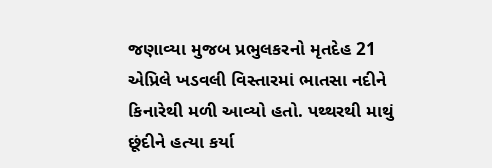જણાવ્યા મુજબ પ્રભુલકરનો મૃતદેહ 21 એપ્રિલે ખડવલી વિસ્તારમાં ભાતસા નદીને કિનારેથી મળી આવ્યો હતો. પથ્થરથી માથું છૂંદીને હત્યા કર્યા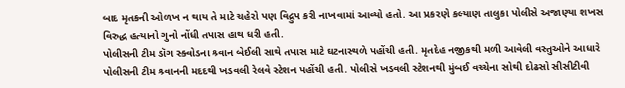બાદ મૃતકની ઓળખ ન થાય તે માટે ચહેરો પણ વિદ્રુપ કરી નાખવામાં આવ્યો હતો. આ પ્રકરણે કલ્યાણ તાલુકા પોલીસે અજાણ્યા શખસ વિરુદ્ધ હત્યાનો ગુનો નોંધી તપાસ હાથ ધરી હતી.
પોલીસની ટીમ ડૉગ સ્ક્વોડના શ્ર્વાન બેઈલી સાથે તપાસ માટે ઘટનાસ્થળે પહોંચી હતી. મૃતદેહ નજીકથી મળી આવેલી વસ્તુઓને આધારે પોલીસની ટીમ શ્ર્વાનની મદદથી ખડવલી રેલવે સ્ટેશન પહોંચી હતી. પોલીસે ખડવલી સ્ટેશનથી મુંબઈ વચ્ચેના સોથી દોઢસો સીસીટીવી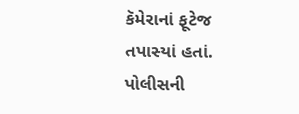કૅમેરાનાં ફૂટેજ તપાસ્યાં હતાં.
પોલીસની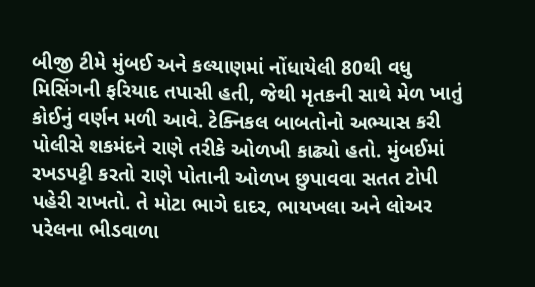બીજી ટીમે મુંબઈ અને કલ્યાણમાં નોંધાયેલી 80થી વધુ મિસિંગની ફરિયાદ તપાસી હતી, જેથી મૃતકની સાથે મેળ ખાતું કોઈનું વર્ણન મળી આવે. ટેક્નિકલ બાબતોનો અભ્યાસ કરી પોલીસે શકમંદને રાણે તરીકે ઓળખી કાઢ્યો હતો. મુંબઈમાં રખડપટ્ટી કરતો રાણે પોતાની ઓળખ છુપાવવા સતત ટોપી પહેરી રાખતો. તે મોટા ભાગે દાદર, ભાયખલા અને લોઅર પરેલના ભીડવાળા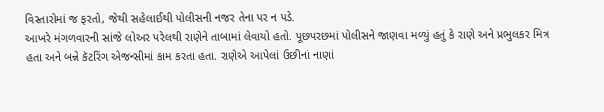વિસ્તારોમાં જ ફરતો, જેથી સહેલાઈથી પોલીસની નજર તેના પર ન પડે.
આખરે મંગળવારની સાંજે લોઅર પરેલથી રાણેને તાબામાં લેવાયો હતો. પૂછપરછમાં પોલીસને જાણવા મળ્યું હતું કે રાણે અને પ્રભુલકર મિત્ર હતા અને બન્ને કૅટરિંગ એજન્સીમાં કામ કરતા હતા. રાણેએ આપેલાં ઉછીનાં નાણાં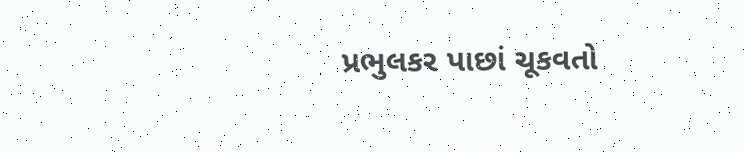પ્રભુલકર પાછાં ચૂકવતો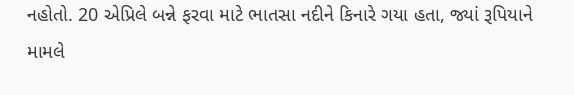નહોતો. 20 એપ્રિલે બન્ને ફરવા માટે ભાતસા નદીને કિનારે ગયા હતા, જ્યાં રૂપિયાને મામલે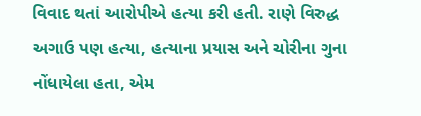વિવાદ થતાં આરોપીએ હત્યા કરી હતી. રાણે વિરુદ્ધ અગાઉ પણ હત્યા, હત્યાના પ્રયાસ અને ચોરીના ગુના નોંધાયેલા હતા, એમ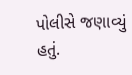પોલીસે જણાવ્યું હતું.